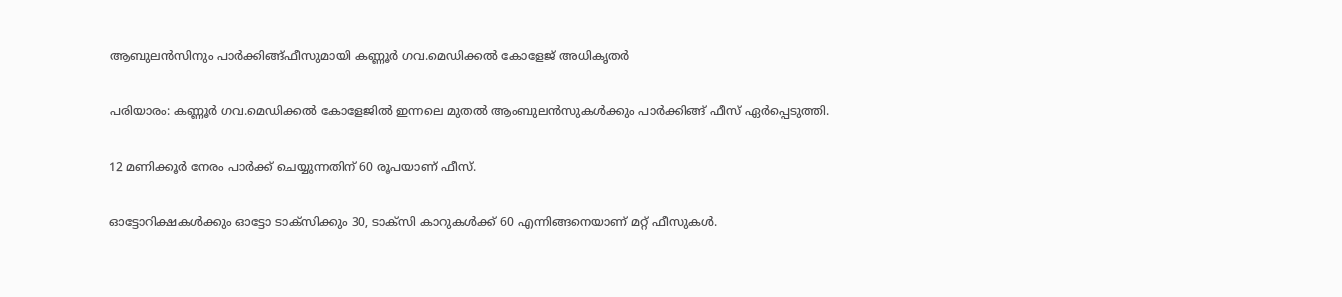ആബുലന്‍സിനും പാര്‍ക്കിങ്ങ്ഫീസുമായി കണ്ണൂര്‍ ഗവ.മെഡിക്കല്‍ കോളേജ് അധികൃതര്‍

പരിയാരം: കണ്ണൂര്‍ ഗവ.മെഡിക്കല്‍ കോളേജില്‍ ഇന്നലെ മുതല്‍ ആംബുലന്‍സുകള്‍ക്കും പാര്‍ക്കിങ്ങ് ഫീസ് ഏര്‍പ്പെടുത്തി.

12 മണിക്കൂര്‍ നേരം പാര്‍ക്ക് ചെയ്യുന്നതിന് 60 രൂപയാണ് ഫീസ്.

ഓട്ടോറിക്ഷകള്‍ക്കും ഓട്ടോ ടാക്‌സിക്കും 30, ടാക്‌സി കാറുകള്‍ക്ക് 60 എന്നിങ്ങനെയാണ് മറ്റ് ഫീസുകള്‍.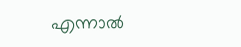എന്നാല്‍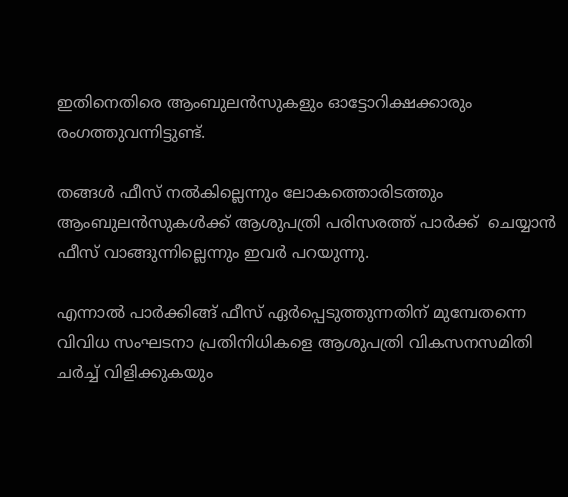ഇതിനെതിരെ ആംബുലന്‍സുകളും ഓട്ടോറിക്ഷക്കാരും രംഗത്തുവന്നിട്ടുണ്ട്.

തങ്ങള്‍ ഫീസ് നല്‍കില്ലെന്നും ലോകത്തൊരിടത്തും ആംബുലന്‍സുകള്‍ക്ക് ആശുപത്രി പരിസരത്ത് പാര്‍ക്ക്  ചെയ്യാന്‍
ഫീസ് വാങ്ങുന്നില്ലെന്നും ഇവര്‍ പറയുന്നു.

എന്നാല്‍ പാര്‍ക്കിങ്ങ് ഫീസ് ഏര്‍പ്പെടുത്തുന്നതിന് മുമ്പേതന്നെ വിവിധ സംഘടനാ പ്രതിനിധികളെ ആശുപത്രി വികസനസമിതി ചര്‍ച്ച് വിളിക്കുകയും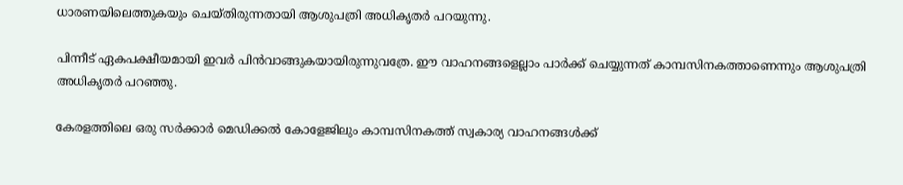ധാരണയിലെത്തുകയും ചെയ്തിരുന്നതായി ആശുപത്രി അധികൃതര്‍ പറയുന്നു.

പിന്നീട് ഏകപക്ഷീയമായി ഇവര്‍ പിന്‍വാങ്ങുകയായിരുന്നുവത്രേ. ഈ വാഹനങ്ങളെല്ലാം പാര്‍ക്ക് ചെയ്യുന്നത് കാമ്പസിനകത്താണെന്നും ആശുപത്രി അധികൃതര്‍ പറഞ്ഞു.

കേരളത്തിലെ ഒരു സര്‍ക്കാര്‍ മെഡിക്കല്‍ കോളേജിലും കാമ്പസിനകത്ത് സ്വകാര്യ വാഹനങ്ങള്‍ക്ക്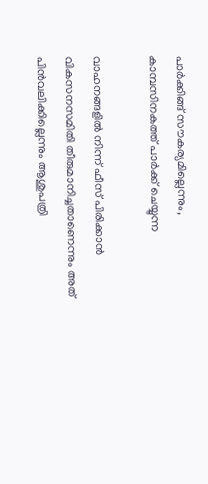പാര്‍ക്കിങ്ങ് സൗകര്യമില്ലെന്നും, കാമ്പസിനകത്ത് പാര്‍ക്ക് ചെയ്യുന്ന

വാഹനങ്ങളില്‍ നിന്ന് ഫീസ് പിരിക്കാന്‍ വികസനസമിതി തീരുമാനിച്ചതാണെന്നും അത് പിന്‍വലിക്കില്ലെന്നും ആശുപത്രി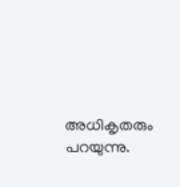അധികൃതരും പറയുന്നു.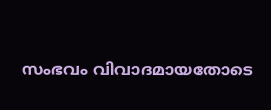സംഭവം വിവാദമായതോടെ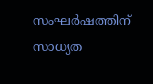സംഘര്‍ഷത്തിന് സാധ്യത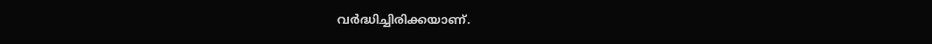വര്‍ദ്ധിച്ചിരിക്കയാണ്.